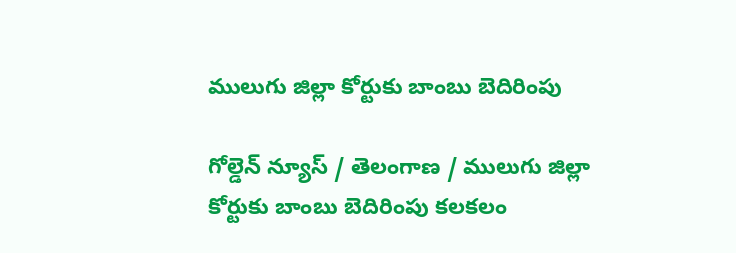ములుగు జిల్లా కోర్టుకు బాంబు బెదిరింపు

గోల్డెన్ న్యూస్ / తెలంగాణ / ములుగు జిల్లా కోర్టుకు బాంబు బెదిరింపు కలకలం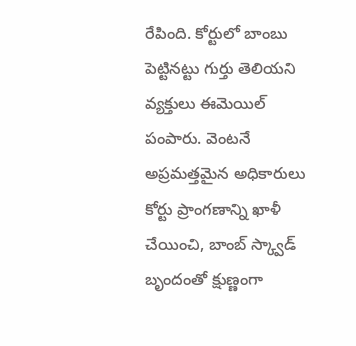రేపింది. కోర్టులో బాంబు పెట్టినట్టు గుర్తు తెలియని వ్యక్తులు ఈమెయిల్ పంపారు. వెంటనే అప్రమత్తమైన అధికారులు కోర్టు ప్రాంగణాన్ని ఖాళీ చేయించి, బాంబ్ స్క్వాడ్ బృందంతో క్షుణ్ణంగా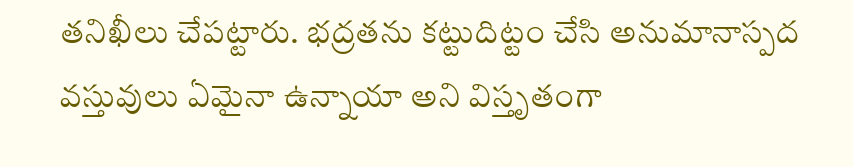తనిఖీలు చేపట్టారు. భద్రతను కట్టుదిట్టం చేసి అనుమానాస్పద వస్తువులు ఏమైనా ఉన్నాయా అని విస్తృతంగా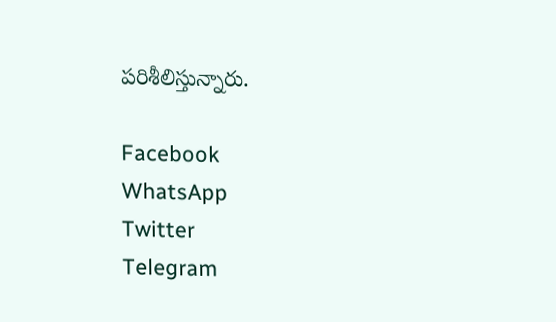పరిశీలిస్తున్నారు.

Facebook
WhatsApp
Twitter
Telegram